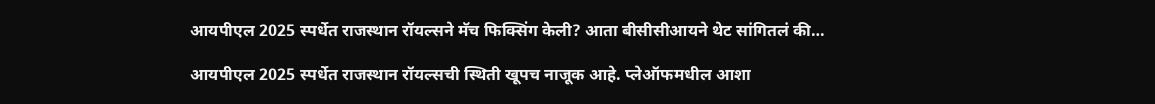आयपीएल 2025 स्पर्धेत राजस्थान रॉयल्सने मॅच फिक्सिंग केली? आता बीसीसीआयने थेट सांगितलं की…

आयपीएल 2025 स्पर्धेत राजस्थान रॉयल्सची स्थिती खूपच नाजूक आहे. प्लेऑफमधील आशा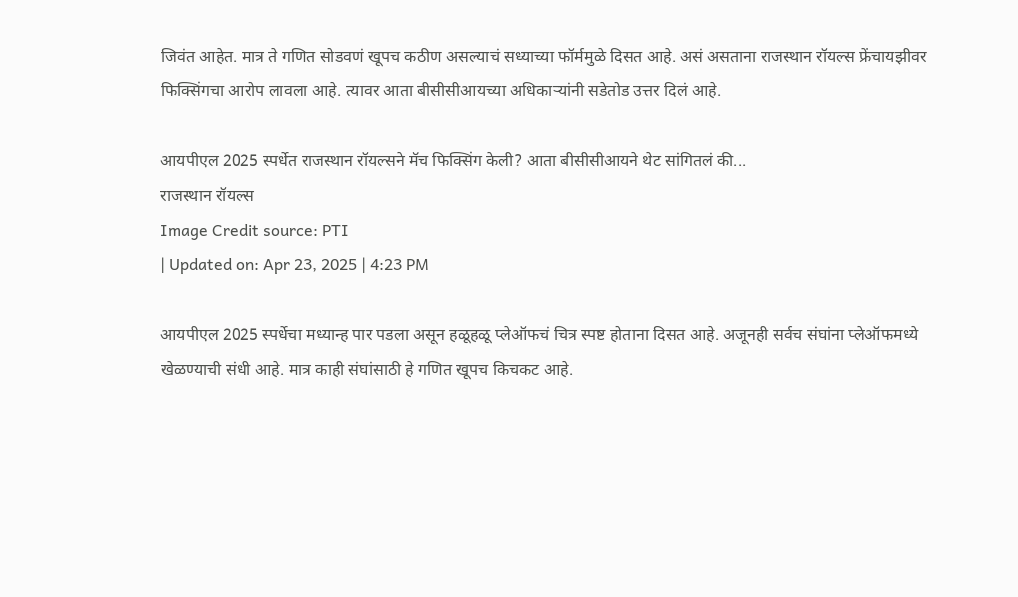जिवंत आहेत. मात्र ते गणित सोडवणं खूपच कठीण असल्याचं सध्याच्या फॉर्ममुळे दिसत आहे. असं असताना राजस्थान रॉयल्स फ्रेंचायझीवर फिक्सिंगचा आरोप लावला आहे. त्यावर आता बीसीसीआयच्या अधिकाऱ्यांनी सडेतोड उत्तर दिलं आहे.

आयपीएल 2025 स्पर्धेत राजस्थान रॉयल्सने मॅच फिक्सिंग केली? आता बीसीसीआयने थेट सांगितलं की...
राजस्थान रॉयल्स
Image Credit source: PTI
| Updated on: Apr 23, 2025 | 4:23 PM

आयपीएल 2025 स्पर्धेचा मध्यान्ह पार पडला असून हळूहळू प्लेऑफचं चित्र स्पष्ट होताना दिसत आहे. अजूनही सर्वच संघांना प्लेऑफमध्ये खेळण्याची संधी आहे. मात्र काही संघांसाठी हे गणित खूपच किचकट आहे.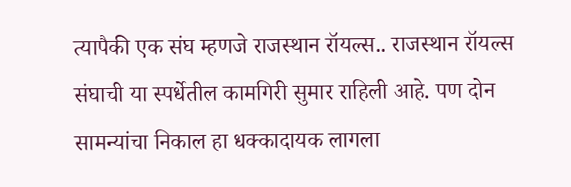त्यापैकी एक संघ म्हणजे राजस्थान रॉयल्स.. राजस्थान रॉयल्स संघाची या स्पर्धेतील कामगिरी सुमार राहिली आहे. पण दोन सामन्यांचा निकाल हा धक्कादायक लागला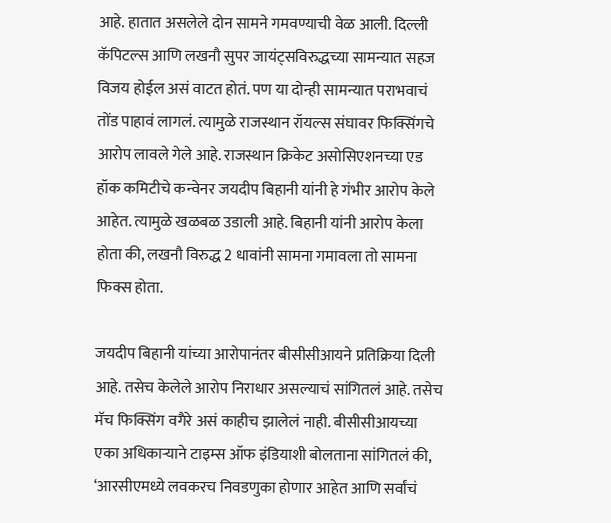आहे. हातात असलेले दोन सामने गमवण्याची वेळ आली. दिल्ली कॅपिटल्स आणि लखनौ सुपर जायंट्सविरुद्धच्या सामन्यात सहज विजय होईल असं वाटत होतं. पण या दोन्ही सामन्यात पराभवाचं तोंड पाहावं लागलं. त्यामुळे राजस्थान रॉयल्स संघावर फिक्सिंगचे आरोप लावले गेले आहे. राजस्थान क्रिकेट असोसिएशनच्या एड हॉक कमिटीचे कन्वेनर जयदीप बिहानी यांनी हे गंभीर आरोप केले आहेत. त्यामुळे खळबळ उडाली आहे. बिहानी यांनी आरोप केला होता की, लखनौ विरुद्ध 2 धावांनी सामना गमावला तो सामना फिक्स होता.

जयदीप बिहानी यांच्या आरोपानंतर बीसीसीआयने प्रतिक्रिया दिली आहे. तसेच केलेले आरोप निराधार असल्याचं सांगितलं आहे. तसेच मॅच फिक्सिंग वगैरे असं काहीच झालेलं नाही. बीसीसीआयच्या एका अधिकाऱ्याने टाइम्स ऑफ इंडियाशी बोलताना सांगितलं की, ‘आरसीएमध्ये लवकरच निवडणुका होणार आहेत आणि सर्वांचं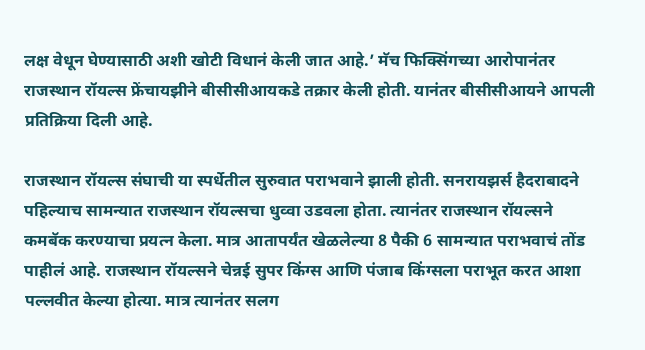लक्ष वेधून घेण्यासाठी अशी खोटी विधानं केली जात आहे.’ मॅच फिक्सिंगच्या आरोपानंतर राजस्थान रॉयल्स फ्रेंचायझीने बीसीसीआयकडे तक्रार केली होती. यानंतर बीसीसीआयने आपली प्रतिक्रिया दिली आहे.

राजस्थान रॉयल्स संघाची या स्पर्धेतील सुरुवात पराभवाने झाली होती. सनरायझर्स हैदराबादने पहिल्याच सामन्यात राजस्थान रॉयल्सचा धुव्वा उडवला होता. त्यानंतर राजस्थान रॉयल्सने कमबॅक करण्याचा प्रयत्न केला. मात्र आतापर्यंत खेळलेल्या 8 पैकी 6 सामन्यात पराभवाचं तोंड पाहीलं आहे. राजस्थान रॉयल्सने चेन्नई सुपर किंग्स आणि पंजाब किंग्सला पराभूत करत आशा पल्लवीत केल्या होत्या. मात्र त्यानंतर सलग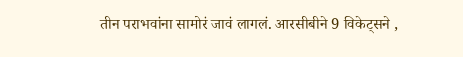तीन पराभवांना सामोरं जावं लागलं. आरसीबीने 9 विकेट्सने ,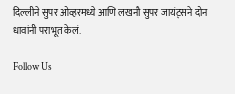दिल्लीने सुपर ओव्हरमध्ये आणि लखनौ सुपर जायंट्सने दोन धावांनी पराभूत केलं.

Follow Us